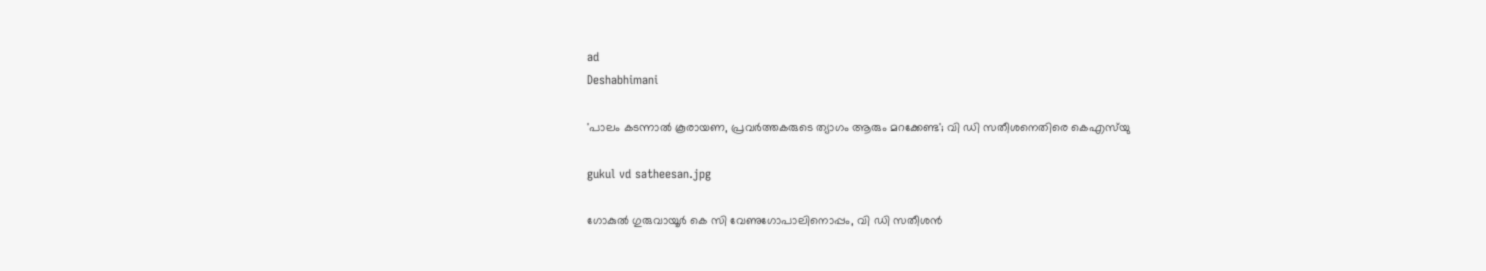ad
Deshabhimani

'പാലം കടന്നാൽ കൂരായണ, പ്രവർത്തകരുടെ ത്യാഗം ആരും മറക്കേണ്ട'; വി ഡി സതീശനെതിരെ കെഎസ്‍യു

gukul vd satheesan.jpg

ഗോകുൽ ഗുരുവായൂർ കെ സി വേണുഗോപാലിനൊപ്പം, വി ഡി സതീശൻ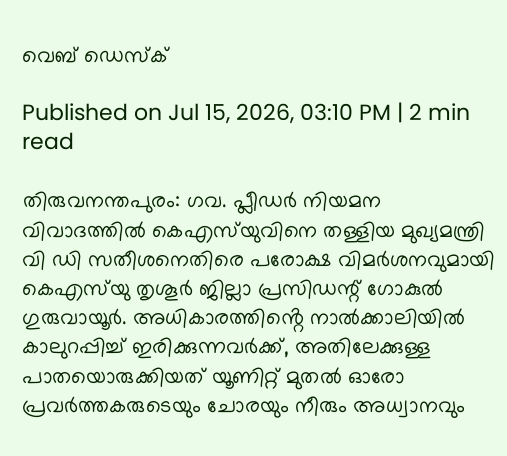വെബ് ഡെസ്ക്

Published on Jul 15, 2026, 03:10 PM | 2 min read

തിരുവനന്തപുരം: ഗവ. പ്ലീഡർ നിയമന വിവാദത്തിൽ കെഎസ്‍യുവിനെ തള്ളിയ മുഖ്യമന്ത്രി വി ഡി സതീശനെതിരെ പരോക്ഷ വിമർശനവുമായി കെഎസ്‍യു തൃശൂർ ജില്ലാ പ്രസിഡന്റ് ഗോകുൽ ഗുരുവായൂർ. അധികാരത്തിൻ്റെ നാൽക്കാലിയിൽ കാലുറപ്പിച്ച് ഇരിക്കുന്നവർക്ക്, അതിലേക്കുള്ള പാതയൊരുക്കിയത് യൂണിറ്റ് മുതൽ ഓരോ പ്രവർത്തകരുടെയും ചോരയും നീരും അധ്വാനവും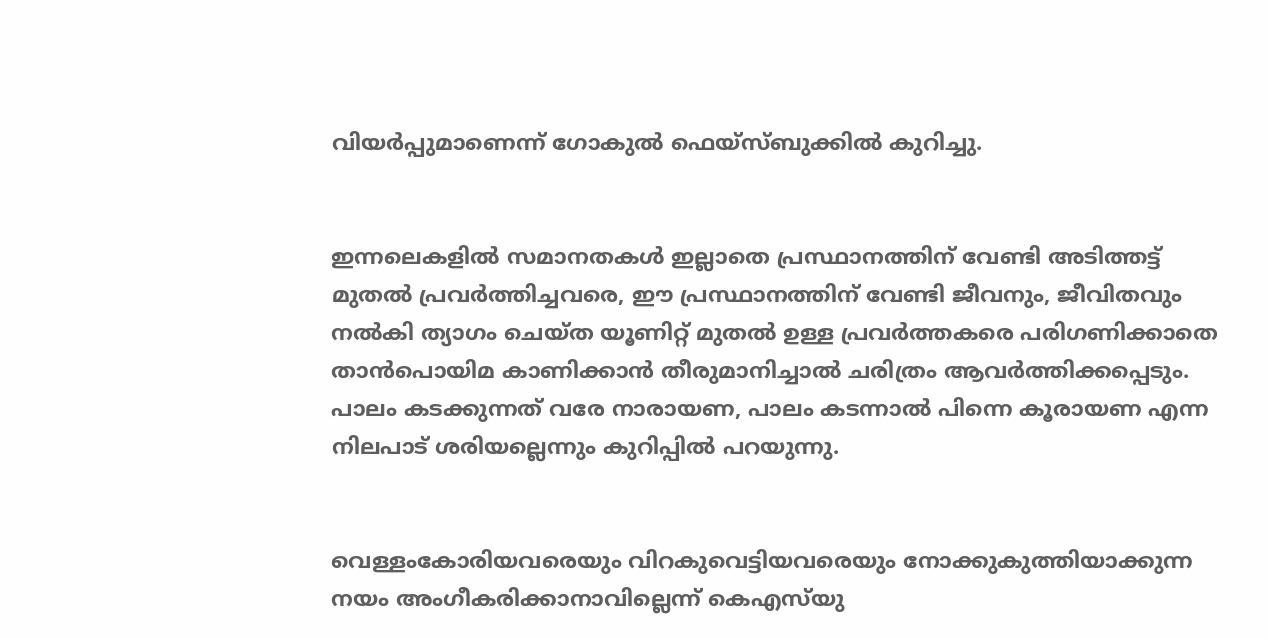വിയർപ്പുമാണെന്ന് ഗോകുൽ ഫെയ്സ്ബുക്കിൽ കുറിച്ചു.


ഇന്നലെകളിൽ സമാനതകൾ ഇല്ലാതെ പ്രസ്ഥാനത്തിന് വേണ്ടി അടിത്തട്ട് മുതൽ പ്രവർത്തിച്ചവരെ, ഈ പ്രസ്ഥാനത്തിന് വേണ്ടി ജീവനും, ജീവിതവും നൽകി ത്യാഗം ചെയ്ത യൂണിറ്റ് മുതൽ ഉള്ള പ്രവർത്തകരെ പരിഗണിക്കാതെ താൻപൊയിമ കാണിക്കാൻ തീരുമാനിച്ചാൽ ചരിത്രം ആവർത്തിക്കപ്പെടും. പാലം കടക്കുന്നത് വരേ നാരായണ, പാലം കടന്നാൽ പിന്നെ കൂരായണ എന്ന നിലപാട് ശരിയല്ലെന്നും കുറിപ്പിൽ പറയുന്നു.


വെള്ളംകോരിയവരെയും വിറകുവെട്ടിയവരെയും നോക്കുകുത്തിയാക്കുന്ന നയം അംഗീകരിക്കാനാവില്ലെന്ന്‌ കെഎസ്‌യു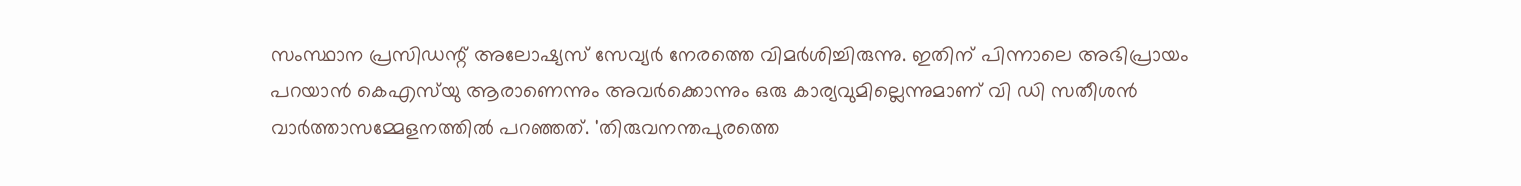സംസ്ഥാന പ്രസിഡന്റ്‌ അലോഷ്യസ് സേവ്യർ നേരത്തെ വിമർശിച്ചിരുന്നു. ഇതിന് പിന്നാലെ അഭിപ്രായം പറയാൻ കെഎസ്‍യു ആരാണെന്നും അവർ‌ക്കൊന്നും ഒരു കാര്യവുമില്ലെന്നുമാണ് വി ‍ഡി സതീശൻ വാർത്താസമ്മേളനത്തിൽ പറഞ്ഞത്. 'തിരുവനന്തപുരത്തെ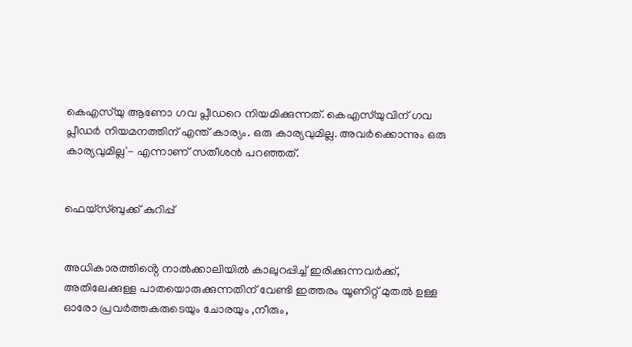കെഎസ്‍യു ആണോ ഗവ പ്ലീഡറെ നിയമിക്കുന്നത്. കെഎസ്‍യുവിന് ഗവ പ്ലീഡർ നിയമനത്തിന് എന്ത് കാര്യം. ഒരു കാര്യവുമില്ല. അവർക്കൊന്നും ഒരു കാര്യവുമില്ല'- എന്നാണ് സതീശൻ പറഞ്ഞത്.


ഫെയ്സ്ബുക്ക് കുറിപ്പ്


അധികാരത്തിൻ്റെ നാൽക്കാലിയിൽ കാലുറപ്പിച്ച് ഇരിക്കുന്നവർക്ക്, അതിലേക്കുള്ള പാതയൊരുക്കുന്നതിന് വേണ്ടി ഇത്തരം യൂണിറ്റ് മുതൽ ഉള്ള ഓരോ പ്രവർത്തകരുടെയും ചോരയും ,നീരും,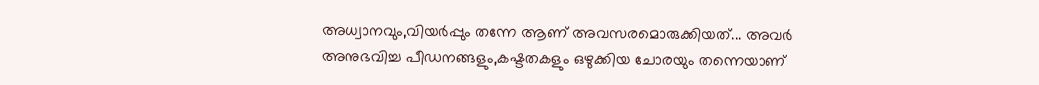അധ്വാനവും,വിയർപ്പും തന്നേ ആണ് അവസരമൊരുക്കിയത്... അവർ അനുഭവിച്ച പീഡനങ്ങളും,കഷ്ടതകളും ഒഴുക്കിയ ചോരയും തന്നെയാണ്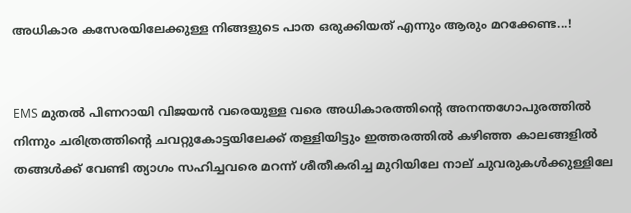അധികാര കസേരയിലേക്കുള്ള നിങ്ങളുടെ പാത ഒരുക്കിയത് എന്നും ആരും മറക്കേണ്ട...!


EMS മുതൽ പിണറായി വിജയൻ വരെയുള്ള വരെ അധികാരത്തിൻ്റെ അനന്തഗോപുരത്തിൽ നിന്നും ചരിത്രത്തിൻ്റെ ചവറ്റുകോട്ടയിലേക്ക് തള്ളിയിട്ടും ഇത്തരത്തിൽ കഴിഞ്ഞ കാലങ്ങളിൽ തങ്ങൾക്ക് വേണ്ടി ത്യാഗം സഹിച്ചവരെ മറന്ന് ശീതീകരിച്ച മുറിയിലേ നാല് ചുവരുകൾക്കുള്ളിലേ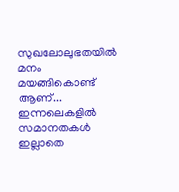സുഖലോലുഭതയിൽ മനം മയങ്ങികൊണ്ട് ആണ്... ഇന്നലെകളിൽ സമാനതകൾ ഇല്ലാതെ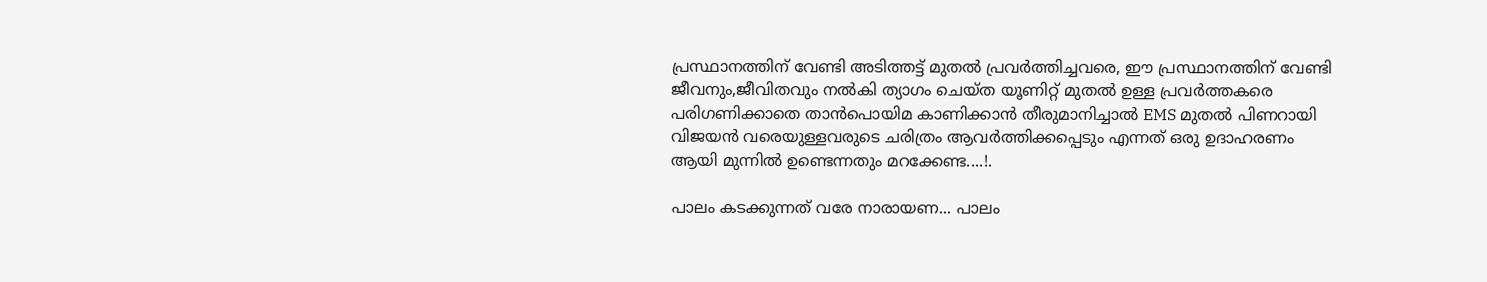പ്രസ്ഥാനത്തിന് വേണ്ടി അടിത്തട്ട് മുതൽ പ്രവർത്തിച്ചവരെ, ഈ പ്രസ്ഥാനത്തിന് വേണ്ടി ജീവനും,ജീവിതവും നൽകി ത്യാഗം ചെയ്ത യൂണിറ്റ് മുതൽ ഉള്ള പ്രവർത്തകരെ പരിഗണിക്കാതെ താൻപൊയിമ കാണിക്കാൻ തീരുമാനിച്ചാൽ EMS മുതൽ പിണറായി വിജയൻ വരെയുള്ളവരുടെ ചരിത്രം ആവർത്തിക്കപ്പെടും എന്നത് ഒരു ഉദാഹരണം ആയി മുന്നിൽ ഉണ്ടെന്നതും മറക്കേണ്ട....!.

പാലം കടക്കുന്നത് വരേ നാരായണ... പാലം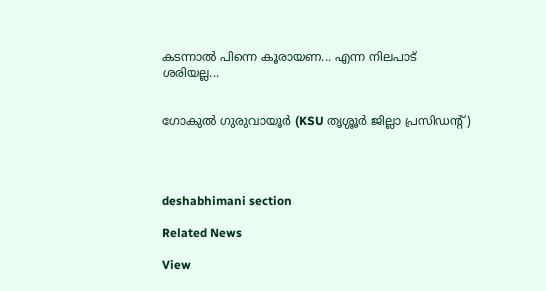കടന്നാൽ പിന്നെ കൂരായണ... എന്ന നിലപാട് ശരിയല്ല...


ഗോകുൽ ഗുരുവായൂർ (KSU തൃശ്ശൂർ ജില്ലാ പ്രസിഡൻ്റ്)




deshabhimani section

Related News

View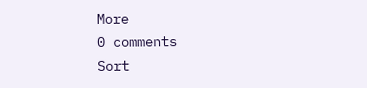More
0 comments
Sort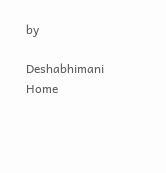by

Deshabhimani
Home